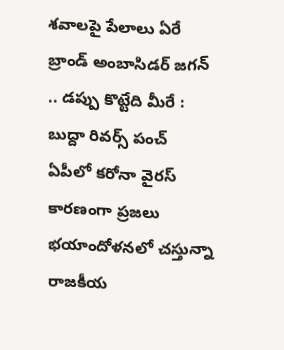శవాలపై పేలాలు ఏరే బ్రాండ్ అంబాసిడర్ జగన్ .. డప్పు కొట్టేది మీరే : బుద్దా రివర్స్ పంచ్
ఏపీలో కరోనా వైరస్ కారణంగా ప్రజలు భయాందోళనలో చస్తున్నా రాజకీయ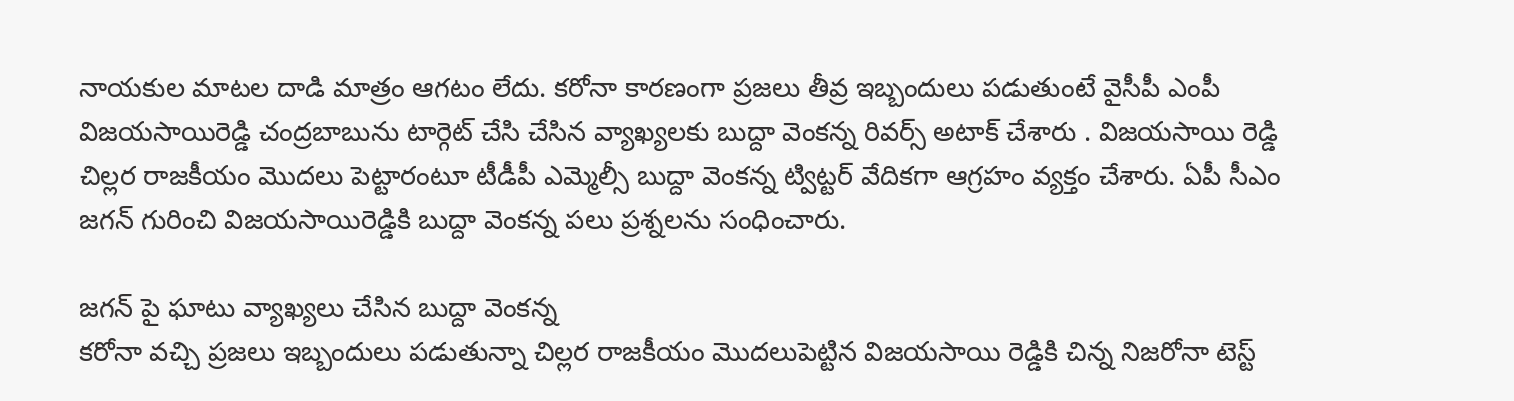నాయకుల మాటల దాడి మాత్రం ఆగటం లేదు. కరోనా కారణంగా ప్రజలు తీవ్ర ఇబ్బందులు పడుతుంటే వైసీపీ ఎంపీ విజయసాయిరెడ్డి చంద్రబాబును టార్గెట్ చేసి చేసిన వ్యాఖ్యలకు బుద్దా వెంకన్న రివర్స్ అటాక్ చేశారు . విజయసాయి రెడ్డి చిల్లర రాజకీయం మొదలు పెట్టారంటూ టీడీపీ ఎమ్మెల్సీ బుద్దా వెంకన్న ట్విట్టర్ వేదికగా ఆగ్రహం వ్యక్తం చేశారు. ఏపీ సీఎం జగన్ గురించి విజయసాయిరెడ్డికి బుద్దా వెంకన్న పలు ప్రశ్నలను సంధించారు.

జగన్ పై ఘాటు వ్యాఖ్యలు చేసిన బుద్దా వెంకన్న
కరోనా వచ్చి ప్రజలు ఇబ్బందులు పడుతున్నా చిల్లర రాజకీయం మొదలుపెట్టిన విజయసాయి రెడ్డికి చిన్న నిజరోనా టెస్ట్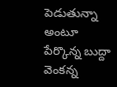పెడుతున్నా అంటూ పేర్కొన్న బుద్దా వెంకన్న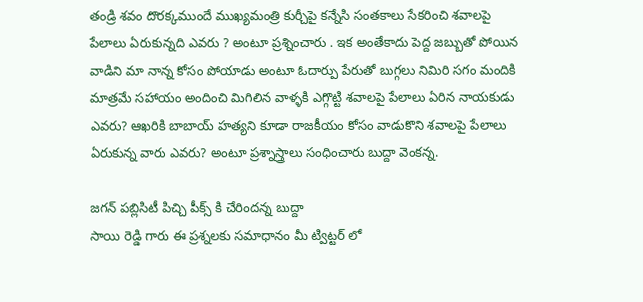తండ్రి శవం దొరక్కముందే ముఖ్యమంత్రి కుర్చీపై కన్నేసి సంతకాలు సేకరించి శవాలపై పేలాలు ఏరుకున్నది ఎవరు ? అంటూ ప్రశ్నించారు . ఇక అంతేకాదు పెద్ద జబ్బుతో పోయిన వాడిని మా నాన్న కోసం పోయాడు అంటూ ఓదార్పు పేరుతో బుగ్గలు నిమిరి సగం మందికి మాత్రమే సహాయం అందించి మిగిలిన వాళ్ళకి ఎగ్గొట్టి శవాలపై పేలాలు ఏరిన నాయకుడు ఎవరు? ఆఖరికి బాబాయ్ హత్యని కూడా రాజకీయం కోసం వాడుకొని శవాలపై పేలాలు ఏరుకున్న వారు ఎవరు? అంటూ ప్రశ్నాస్త్రాలు సంధించారు బుద్దా వెంకన్న.

జగన్ పబ్లిసిటీ పిచ్చి పీక్స్ కి చేరిందన్న బుద్దా
సాయి రెడ్డి గారు ఈ ప్రశ్నలకు సమాధానం మీ ట్విట్టర్ లో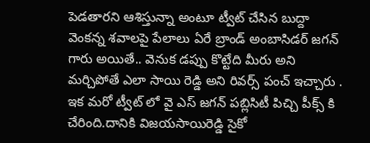పెడతారని ఆశిస్తున్నా అంటూ ట్వీట్ చేసిన బుద్దా వెంకన్న శవాలపై పేలాలు ఏరే బ్రాండ్ అంబాసిడర్ జగన్ గారు అయితే.. వెనుక డప్పు కొట్టేది మీరు అని మర్చిపోతే ఎలా సాయి రెడ్డి అని రివర్స్ పంచ్ ఇచ్చారు . ఇక మరో ట్వీట్ లో వై ఎస్ జగన్ పబ్లిసిటీ పిచ్చి పీక్స్ కి చేరింది.దానికి విజయసాయిరెడ్డి సైకో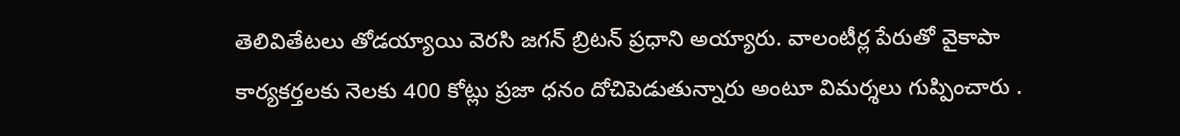తెలివితేటలు తోడయ్యాయి వెరసి జగన్ బ్రిటన్ ప్రధాని అయ్యారు. వాలంటీర్ల పేరుతో వైకాపా కార్యకర్తలకు నెలకు 400 కోట్లు ప్రజా ధనం దోచిపెడుతున్నారు అంటూ విమర్శలు గుప్పించారు .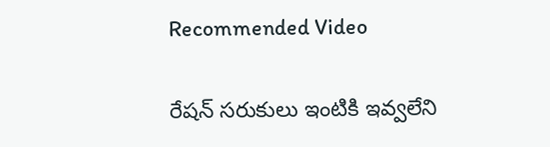Recommended Video

రేషన్ సరుకులు ఇంటికి ఇవ్వలేని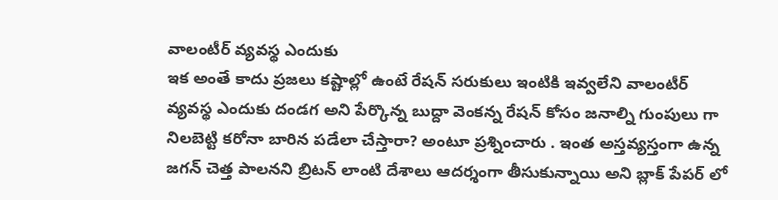వాలంటీర్ వ్యవస్థ ఎందుకు
ఇక అంతే కాదు ప్రజలు కష్టాల్లో ఉంటే రేషన్ సరుకులు ఇంటికి ఇవ్వలేని వాలంటీర్ వ్యవస్థ ఎందుకు దండగ అని పేర్కొన్న బుద్దా వెంకన్న రేషన్ కోసం జనాల్ని గుంపులు గా నిలబెట్టి కరోనా బారిన పడేలా చేస్తారా? అంటూ ప్రశ్నించారు . ఇంత అస్తవ్యస్తంగా ఉన్న జగన్ చెత్త పాలనని బ్రిటన్ లాంటి దేశాలు ఆదర్శంగా తీసుకున్నాయి అని బ్లాక్ పేపర్ లో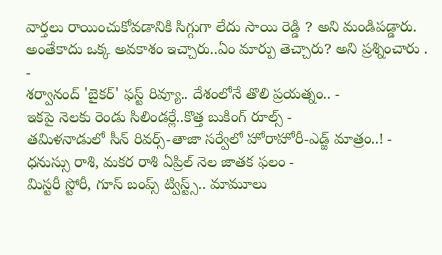వార్తలు రాయించుకోవడానికి సిగ్గుగా లేదు సాయి రెడ్డి ? అని మండిపడ్డారు. అంతేకాదు ఒక్క అవకాశం ఇచ్చారు..ఏం మార్పు తెచ్చారు? అని ప్రశ్నించారు .
-
శర్వానంద్ 'బైకర్' ఫస్ట్ రివ్యూ.. దేశంలోనే తొలి ప్రయత్నం.. -
ఇకపై నెలకు రెండు సిలిండర్లే..కొత్త బుకింగ్ రూల్స్ -
తమిళనాడులో సీన్ రివర్స్-తాజా సర్వేలో హోరాహోరీ-ఎడ్జ్ మాత్రం..! -
ధనుస్సు రాశి, మకర రాశి ఏప్రిల్ నెల జాతక ఫలం -
మిస్టరీ స్టోరీ, గూస్ బంప్స్ ట్విస్ట్స్.. మామూలు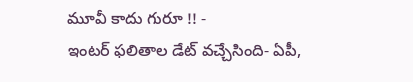మూవీ కాదు గురూ !! -
ఇంటర్ ఫలితాల డేట్ వచ్చేసింది- ఏపీ,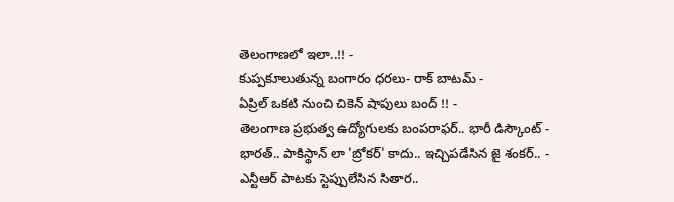తెలంగాణలో ఇలా..!! -
కుప్పకూలుతున్న బంగారం ధరలు- రాక్ బాటమ్ -
ఏప్రిల్ ఒకటి నుంచి చికెన్ షాపులు బంద్ !! -
తెలంగాణ ప్రభుత్వ ఉద్యోగులకు బంపరాఫర్.. భారీ డిస్కౌంట్ -
భారత్.. పాకిస్థాన్ లా 'బ్రోకర్' కాదు.. ఇచ్చిపడేసిన జై శంకర్.. -
ఎన్టీఆర్ పాటకు స్టెప్పులేసిన సితార..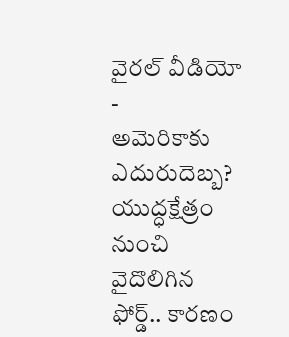వైరల్ వీడియో -
అమెరికాకు ఎదురుదెబ్బ? యుద్ధక్షేత్రం నుంచి వైదొలిగిన ఫోర్డ్.. కారణం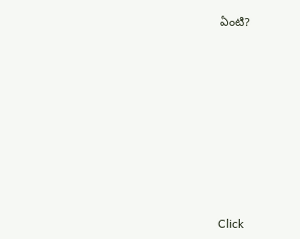ఏంటి?












Click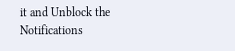it and Unblock the Notifications